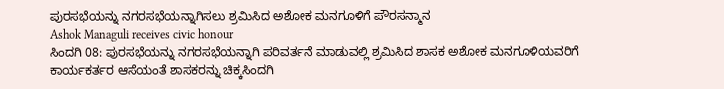ಪುರಸಭೆಯನ್ನು ನಗರಸಭೆಯನ್ನಾಗಿಸಲು ಶ್ರಮಿಸಿದ ಅಶೋಕ ಮನಗೂಳಿಗೆ ಪೌರಸನ್ಮಾನ
Ashok Managuli receives civic honour
ಸಿಂದಗಿ 08: ಪುರಸಭೆಯನ್ನು ನಗರಸಭೆಯನ್ನಾಗಿ ಪರಿವರ್ತನೆ ಮಾಡುವಲ್ಲಿ ಶ್ರಮಿಸಿದ ಶಾಸಕ ಅಶೋಕ ಮನಗೂಳಿಯವರಿಗೆ ಕಾರ್ಯಕರ್ತರ ಆಸೆಯಂತೆ ಶಾಸಕರನ್ನು ಚಿಕ್ಕಸಿಂದಗಿ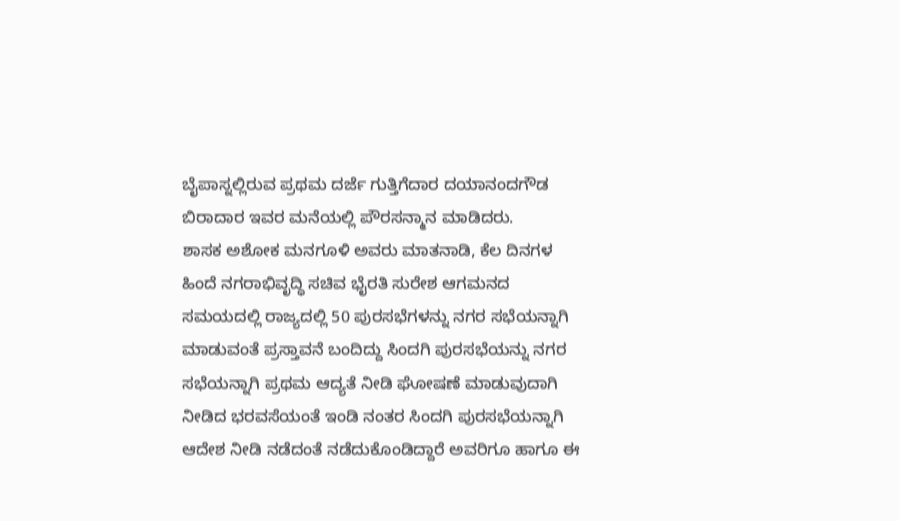ಬೈಪಾಸ್ನಲ್ಲಿರುವ ಪ್ರಥಮ ದರ್ಜೆ ಗುತ್ತಿಗೆದಾರ ದಯಾನಂದಗೌಡ ಬಿರಾದಾರ ಇವರ ಮನೆಯಲ್ಲಿ ಪೌರಸನ್ಮಾನ ಮಾಡಿದರು.
ಶಾಸಕ ಅಶೋಕ ಮನಗೂಳಿ ಅವರು ಮಾತನಾಡಿ, ಕೆಲ ದಿನಗಳ ಹಿಂದೆ ನಗರಾಭಿವೃದ್ಧಿ ಸಚಿವ ಭೈರತಿ ಸುರೇಶ ಆಗಮನದ ಸಮಯದಲ್ಲಿ ರಾಜ್ಯದಲ್ಲಿ 50 ಪುರಸಭೆಗಳನ್ನು ನಗರ ಸಭೆಯನ್ನಾಗಿ ಮಾಡುವಂತೆ ಪ್ರಸ್ತಾವನೆ ಬಂದಿದ್ದು ಸಿಂದಗಿ ಪುರಸಭೆಯನ್ನು ನಗರ ಸಭೆಯನ್ನಾಗಿ ಪ್ರಥಮ ಆದ್ಯತೆ ನೀಡಿ ಘೋಷಣೆ ಮಾಡುವುದಾಗಿ ನೀಡಿದ ಭರವಸೆಯಂತೆ ಇಂಡಿ ನಂತರ ಸಿಂದಗಿ ಪುರಸಭೆಯನ್ನಾಗಿ ಆದೇಶ ನೀಡಿ ನಡೆದಂತೆ ನಡೆದುಕೊಂಡಿದ್ದಾರೆ ಅವರಿಗೂ ಹಾಗೂ ಈ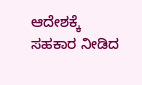ಆದೇಶಕ್ಕೆ ಸಹಕಾರ ನೀಡಿದ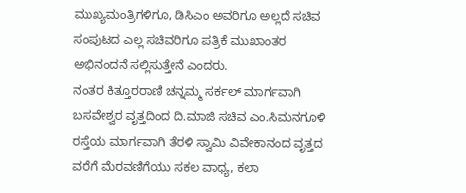ಮುಖ್ಯಮಂತ್ರಿಗಳಿಗೂ, ಡಿಸಿಎಂ ಅವರಿಗೂ ಅಲ್ಲದೆ ಸಚಿವ ಸಂಪುಟದ ಎಲ್ಲ ಸಚಿವರಿಗೂ ಪತ್ರಿಕೆ ಮುಖಾಂತರ ಅಭಿನಂದನೆ ಸಲ್ಲಿಸುತ್ತೇನೆ ಎಂದರು.
ನಂತರ ಕಿತ್ತೂರರಾಣಿ ಚನ್ನಮ್ಮ ಸರ್ಕಲ್ ಮಾರ್ಗವಾಗಿ ಬಸವೇಶ್ವರ ವೃತ್ತದಿಂದ ದಿ.ಮಾಜಿ ಸಚಿವ ಎಂ.ಸಿಮನಗೂಳಿ ರಸ್ತೆಯ ಮಾರ್ಗವಾಗಿ ತೆರಳಿ ಸ್ವಾಮಿ ವಿವೇಕಾನಂದ ವೃತ್ತದ ವರೆಗೆ ಮೆರವಣಿಗೆಯು ಸಕಲ ವಾಧ್ಯ, ಕಲಾ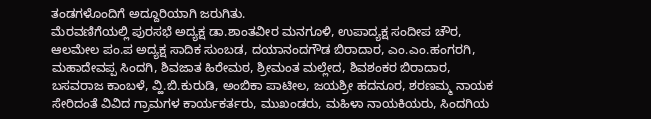ತಂಡಗಳೊಂದಿಗೆ ಅದ್ದೂರಿಯಾಗಿ ಜರುಗಿತು.
ಮೆರವಣಿಗೆಯಲ್ಲಿ ಪುರಸಭೆ ಅದ್ಯಕ್ಷ ಡಾ.ಶಾಂತವೀರ ಮನಗೂಳಿ, ಉಪಾದ್ಯಕ್ಷ ಸಂದೀಪ ಚೌರ, ಆಲಮೇಲ ಪಂ.ಪ ಅದ್ಯಕ್ಷ ಸಾದಿಕ ಸುಂಬಡ, ದಯಾನಂದಗೌಡ ಬಿರಾದಾರ, ಎಂ.ಎಂ.ಹಂಗರಗಿ, ಮಹಾದೇವಪ್ಪ ಸಿಂದಗಿ, ಶಿವಜಾತ ಹಿರೇಮಠ, ಶ್ರೀಮಂತ ಮಲ್ಲೇದ, ಶಿವಶಂಕರ ಬಿರಾದಾರ, ಬಸವರಾಜ ಕಾಂಬಳೆ, ವ್ಹಿ.ಬಿ.ಕುರುಡಿ, ಅಂಬಿಕಾ ಪಾಟೀಲ, ಜಯಶ್ರೀ ಹದನೂರ, ಶರಣಮ್ಮ ನಾಯಕ ಸೇರಿದಂತೆ ವಿವಿದ ಗ್ರಾಮಗಳ ಕಾರ್ಯಕರ್ತರು, ಮುಖಂಡರು, ಮಹಿಳಾ ನಾಯಕಿಯರು, ಸಿಂದಗಿಯ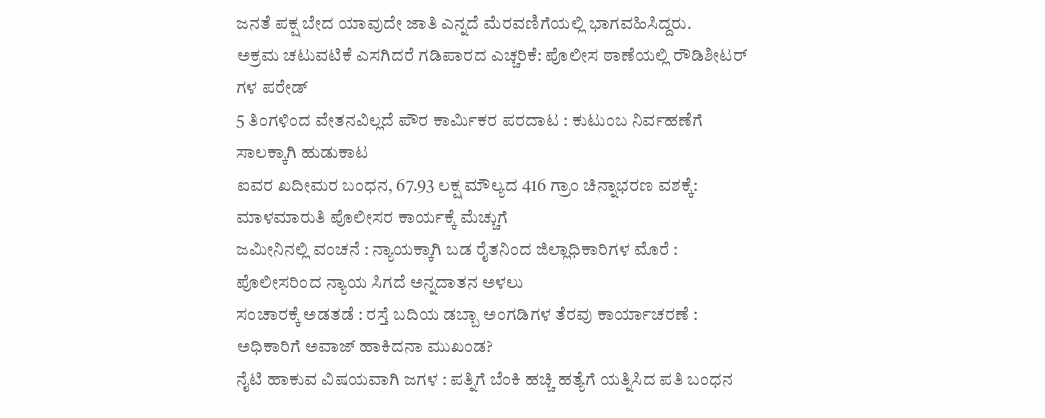ಜನತೆ ಪಕ್ಷ ಬೇದ ಯಾವುದೇ ಜಾತಿ ಎನ್ನದೆ ಮೆರವಣಿಗೆಯಲ್ಲಿ ಭಾಗವಹಿಸಿದ್ದರು.
ಅಕ್ರಮ ಚಟುವಟಿಕೆ ಎಸಗಿದರೆ ಗಡಿಪಾರದ ಎಚ್ಚರಿಕೆ: ಪೊಲೀಸ ಠಾಣೆಯಲ್ಲಿ ರೌಡಿಶೀಟರ್ ಗಳ ಪರೇಡ್
5 ತಿಂಗಳಿಂದ ವೇತನವಿಲ್ಲದೆ ಪೌರ ಕಾರ್ಮಿಕರ ಪರದಾಟ : ಕುಟುಂಬ ನಿರ್ವಹಣೆಗೆ ಸಾಲಕ್ಕಾಗಿ ಹುಡುಕಾಟ
ಐವರ ಖದೀಮರ ಬಂಧನ, 67.93 ಲಕ್ಷ ಮೌಲ್ಯದ 416 ಗ್ರಾಂ ಚಿನ್ನಾಭರಣ ವಶಕ್ಕೆ: ಮಾಳಮಾರುತಿ ಪೊಲೀಸರ ಕಾರ್ಯಕ್ಕೆ ಮೆಚ್ಚುಗೆ
ಜಮೀನಿನಲ್ಲಿ ವಂಚನೆ : ನ್ಯಾಯಕ್ಕಾಗಿ ಬಡ ರೈತನಿಂದ ಜಿಲ್ಲಾಧಿಕಾರಿಗಳ ಮೊರೆ : ಪೊಲೀಸರಿಂದ ನ್ಯಾಯ ಸಿಗದೆ ಅನ್ನದಾತನ ಅಳಲು
ಸಂಚಾರಕ್ಕೆ ಅಡತಡೆ : ರಸ್ತೆ ಬದಿಯ ಡಬ್ಬಾ ಅಂಗಡಿಗಳ ತೆರವು ಕಾರ್ಯಾಚರಣೆ : ಅಧಿಕಾರಿಗೆ ಅವಾಜ್ ಹಾಕಿದನಾ ಮುಖಂಡ?
ನೈಟಿ ಹಾಕುವ ವಿಷಯವಾಗಿ ಜಗಳ : ಪತ್ನಿಗೆ ಬೆಂಕಿ ಹಚ್ಚಿ ಹತ್ಯೆಗೆ ಯತ್ನಿಸಿದ ಪತಿ ಬಂಧನ